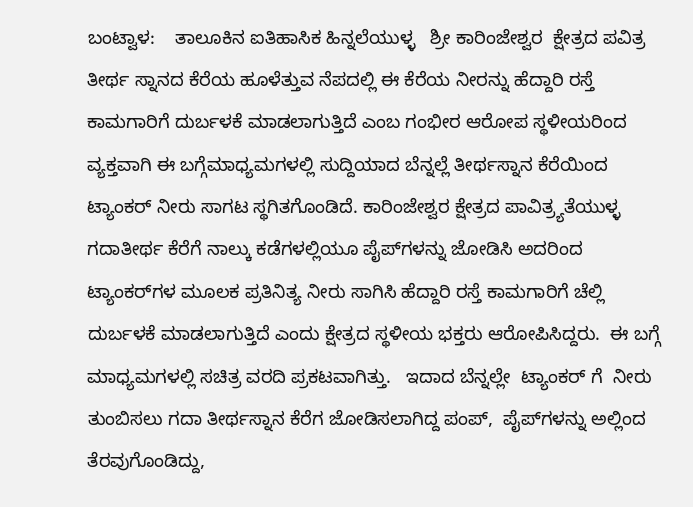ಬಂಟ್ವಾಳ:    ತಾಲೂಕಿನ ಐತಿಹಾಸಿಕ ಹಿನ್ನಲೆಯುಳ್ಳ   ಶ್ರೀ ಕಾರಿಂಜೇಶ್ವರ  ಕ್ಷೇತ್ರದ ಪವಿತ್ರ ತೀರ್ಥ ಸ್ನಾನದ ಕೆರೆಯ ಹೂಳೆತ್ತುವ ನೆಪದಲ್ಲಿ ಈ ಕೆರೆಯ ನೀರನ್ನು ಹೆದ್ದಾರಿ ರಸ್ತೆ ಕಾಮಗಾರಿಗೆ ದುರ್ಬಳಕೆ ಮಾಡಲಾಗುತ್ತಿದೆ ಎಂಬ ಗಂಭೀರ ಆರೋಪ ಸ್ಥಳೀಯರಿಂದ ವ್ಯಕ್ತವಾಗಿ ಈ ಬಗ್ಗೆಮಾಧ್ಯಮಗಳಲ್ಲಿ ಸುದ್ದಿಯಾದ ಬೆನ್ನಲ್ಲೆ ತೀರ್ಥಸ್ನಾನ ಕೆರೆಯಿಂದ  ಟ್ಯಾಂಕರ್ ನೀರು ಸಾಗಟ ಸ್ಥಗಿತಗೊಂಡಿದೆ. ಕಾರಿಂಜೇಶ್ವರ ಕ್ಷೇತ್ರದ ಪಾವಿತ್ರ್ಯತೆಯುಳ್ಳ ಗದಾತೀರ್ಥ ಕೆರೆಗೆ ನಾಲ್ಕು ಕಡೆಗಳಲ್ಲಿಯೂ ಪೈಪ್‌ಗಳನ್ನು ಜೋಡಿಸಿ ಅದರಿಂದ ಟ್ಯಾಂಕರ್‌ಗಳ ಮೂಲಕ ಪ್ರತಿನಿತ್ಯ ನೀರು ಸಾಗಿಸಿ ಹೆದ್ದಾರಿ ರಸ್ತೆ ಕಾಮಗಾರಿಗೆ ಚೆಲ್ಲಿ ದುರ್ಬಳಕೆ ಮಾಡಲಾಗುತ್ತಿದೆ ಎಂದು ಕ್ಷೇತ್ರದ ಸ್ಥಳೀಯ ಭಕ್ತರು ಆರೋಪಿಸಿದ್ದರು.  ಈ ಬಗ್ಗೆ ಮಾಧ್ಯಮಗಳಲ್ಲಿ ಸಚಿತ್ರ ವರದಿ ಪ್ರಕಟವಾಗಿತ್ತು‌.   ಇದಾದ ಬೆನ್ನಲ್ಲೇ  ಟ್ಯಾಂಕರ್ ಗೆ  ನೀರು ತುಂಬಿಸಲು ಗದಾ ತೀರ್ಥಸ್ನಾನ ಕೆರೆಗ ಜೋಡಿಸಲಾಗಿದ್ದ ಪಂಪ್,  ಪೈಪ್‌ಗಳನ್ನು ಅಲ್ಲಿಂದ ತೆರವುಗೊಂಡಿದ್ದು,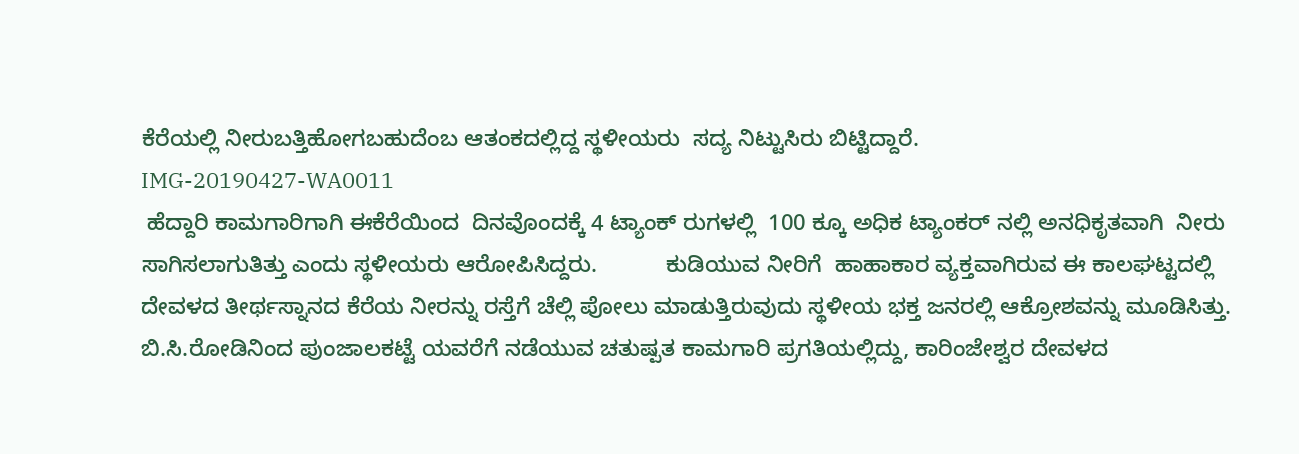ಕೆರೆಯಲ್ಲಿ ನೀರುಬತ್ತಿಹೋಗಬಹುದೆಂಬ ಆತಂಕದಲ್ಲಿದ್ದ ಸ್ಥಳೀಯರು  ಸದ್ಯ ನಿಟ್ಟುಸಿರು ಬಿಟ್ಟಿದ್ದಾರೆ.
IMG-20190427-WA0011
 ಹೆದ್ದಾರಿ ಕಾಮಗಾರಿಗಾಗಿ ಈಕೆರೆಯಿಂದ  ದಿನವೊಂದಕ್ಕೆ 4 ಟ್ಯಾಂಕ್ ರುಗಳಲ್ಲಿ  100 ಕ್ಕೂ ಅಧಿಕ ಟ್ಯಾಂಕರ್ ನಲ್ಲಿ ಅನಧಿಕೃತವಾಗಿ  ನೀರು ಸಾಗಿಸಲಾಗುತಿತ್ತು ಎಂದು ಸ್ಥಳೀಯರು ಆರೋಪಿಸಿದ್ದರು.           ಕುಡಿಯುವ ನೀರಿಗೆ  ಹಾಹಾಕಾರ ವ್ಯಕ್ತವಾಗಿರುವ ಈ ಕಾಲಘಟ್ಟದಲ್ಲಿ ದೇವಳದ ತೀರ್ಥಸ್ನಾನದ ಕೆರೆಯ ನೀರನ್ನು ರಸ್ತೆಗೆ ಚೆಲ್ಲಿ ಪೋಲು ಮಾಡುತ್ತಿರುವುದು ಸ್ಥಳೀಯ ಭಕ್ತ ಜನರಲ್ಲಿ ಆಕ್ರೋಶವನ್ನು ಮೂಡಿಸಿತ್ತು.  ಬಿ.ಸಿ.ರೋಡಿನಿಂದ ಪುಂಜಾಲಕಟ್ಟೆ ಯವರೆಗೆ ನಡೆಯುವ ಚತುಷ್ಪತ ಕಾಮಗಾರಿ ಪ್ರಗತಿಯಲ್ಲಿದ್ದು, ಕಾರಿಂಜೇಶ್ವರ ದೇವಳದ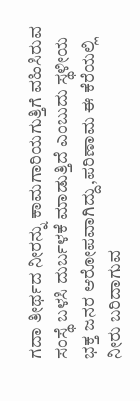ಗದಾ ತೀರ್ಥದ ನೀರನ್ನು ಕಾಮಗಾರಿಯಗುತ್ತಿಗೆ ವಹಿಸಿರುವ ಸಂಸ್ಥೆ ಬಳಸಿ ದುರ್ಬಳಕೆ ಮಾಡುತ್ತಿದೆ ಎಂಬುದು ಸ್ಥಳೀಯ ಭಕ್ತ ಜನರ ಆರೋಪವಾಗಿದ್ದು,ಪರಿಣಾಮ ಈ ಕೆರೆಯಲ್ಲಿ ನೀರು ಬರಿದಾಗುವ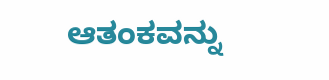ಆತಂಕವನ್ನು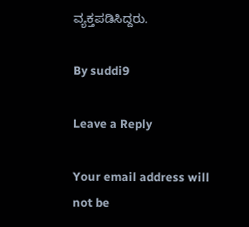ವ್ಯಕ್ತಪಡಿಸಿದ್ದರು.

By suddi9

Leave a Reply

Your email address will not be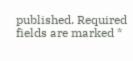published. Required fields are marked *